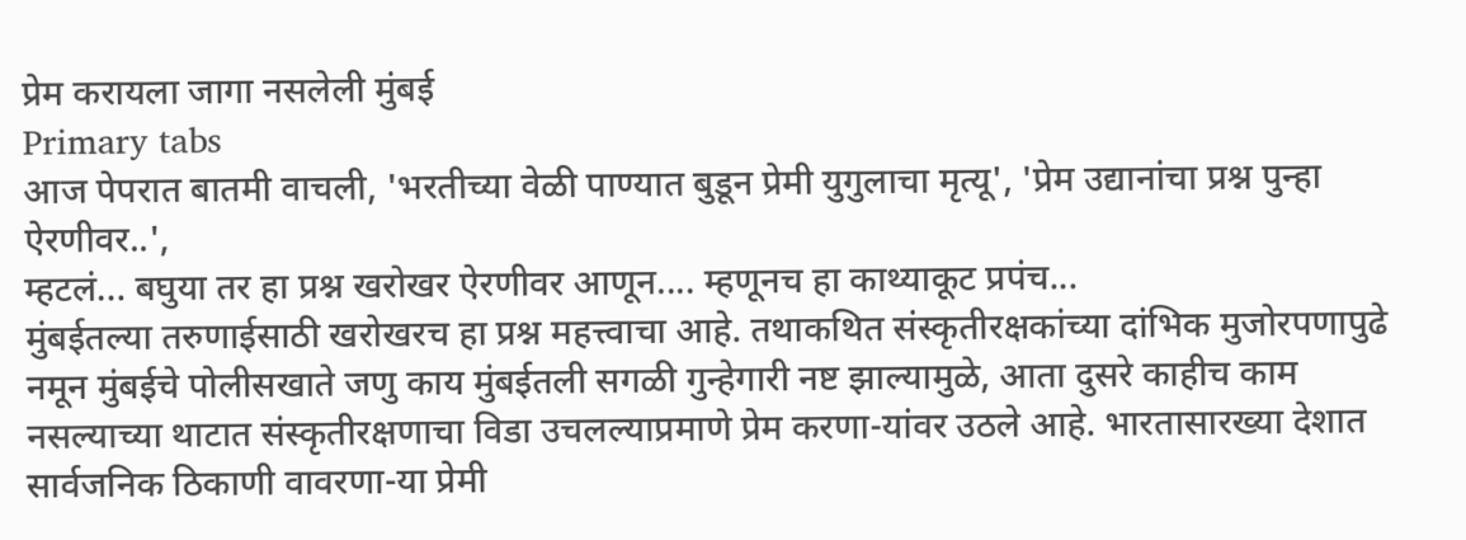प्रेम करायला जागा नसलेली मुंबई
Primary tabs
आज पेपरात बातमी वाचली, 'भरतीच्या वेळी पाण्यात बुडून प्रेमी युगुलाचा मृत्यू', 'प्रेम उद्यानांचा प्रश्न पुन्हा ऐरणीवर..',
म्हटलं... बघुया तर हा प्रश्न खरोखर ऐरणीवर आणून.... म्हणूनच हा काथ्याकूट प्रपंच...
मुंबईतल्या तरुणाईसाठी खरोखरच हा प्रश्न महत्त्वाचा आहे. तथाकथित संस्कृतीरक्षकांच्या दांभिक मुजोरपणापुढे नमून मुंबईचे पोलीसखाते जणु काय मुंबईतली सगळी गुन्हेगारी नष्ट झाल्यामुळे, आता दुसरे काहीच काम नसल्याच्या थाटात संस्कृतीरक्षणाचा विडा उचलल्याप्रमाणे प्रेम करणा-यांवर उठले आहे. भारतासारख्या देशात सार्वजनिक ठिकाणी वावरणा-या प्रेमी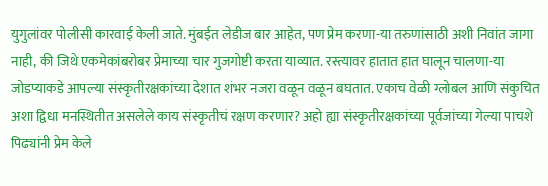युगुलांवर पोलीसी कारवाई केली जाते. मुंबईत लेडीज बार आहेत, पण प्रेम करणा-या तरुणांसाठी अशी निवांत जागा नाही, की जिथे एकमेकांबरोबर प्रेमाच्या चार गुजगोष्टी करता याव्यात. रस्त्यावर हातात हात घालून चालणा-या जोडप्याकडे आपल्या संस्कृतीरक्षकांच्या देशात शंभर नजरा वळून वळून बघतात. एकाच वेळी ग्लोबल आणि संकुचित अशा द्विधा मनस्थितीत असलेले काय संस्कृतीचं रक्षण करणार? अहो ह्या संस्कृतीरक्षकांच्या पूर्वजांच्या गेल्या पाचशे पिढ्यांनी प्रेम केले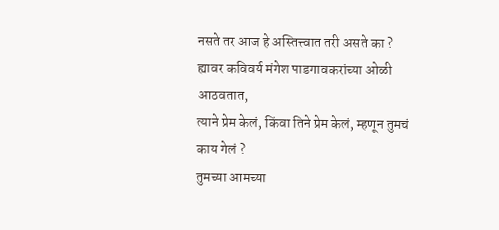नसते तर आज हे अस्तित्त्वात तरी असते का ?
ह्यावर कविवर्य मंगेश पाडगावकरांच्या ओळी आठवतात,
त्याने प्रेम केलं, किंवा तिने प्रेम केलं, म्हणून तुमचं काय गेलं ?
तुमच्या आमच्या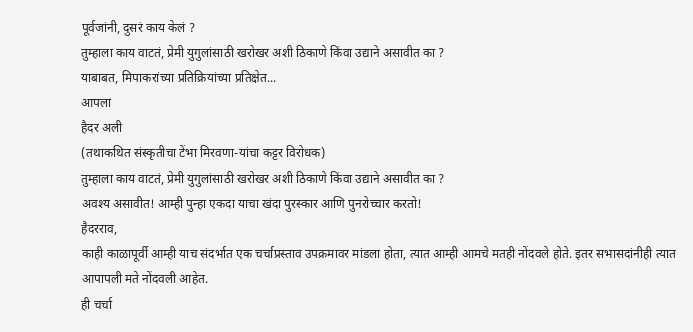पूर्वजांनी, दुसरं काय केलं ?
तुम्हाला काय वाटतं, प्रेमी युगुलांसाठी खरोखर अशी ठिकाणे किंवा उद्याने असावीत का ?
याबाबत, मिपाकरांच्या प्रतिक्रियांच्या प्रतिक्षेत...
आपला
हैदर अली
(तथाकथित संस्कृतीचा टेंभा मिरवणा-यांचा कट्टर विरोधक)
तुम्हाला काय वाटतं, प्रेमी युगुलांसाठी खरोखर अशी ठिकाणे किंवा उद्याने असावीत का ?
अवश्य असावीत! आम्ही पुन्हा एकदा याचा खंदा पुरस्कार आणि पुनरोच्चार करतो!
हैदरराव,
काही काळापूर्वी आम्ही याच संदर्भात एक चर्चाप्रस्ताव उपक्रमावर मांडला होता, त्यात आम्ही आमचे मतही नोंदवले होते. इतर सभासदांनीही त्यात आपापली मते नोंदवली आहेत.
ही चर्चा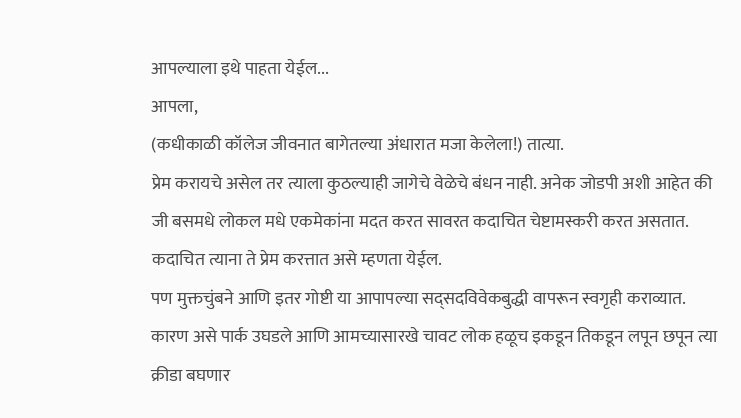आपल्याला इथे पाहता येईल...
आपला,
(कधीकाळी कॉलेज जीवनात बागेतल्या अंधारात मजा केलेला!) तात्या.
प्रेम करायचे असेल तर त्याला कुठल्याही जागेचे वेळेचे बंधन नाही. अनेक जोडपी अशी आहेत की जी बसमधे लोकल मधे एकमेकांना मदत करत सावरत कदाचित चेष्टामस्करी करत असतात. कदाचित त्याना ते प्रेम करत्तात असे म्हणता येईल.
पण मुक्तचुंबने आणि इतर गोष्टी या आपापल्या सद्सदविवेकबुद्धी वापरून स्वगृही कराव्यात. कारण असे पार्क उघडले आणि आमच्यासारखे चावट लोक हळूच इकडून तिकडून लपून छपून त्या क्रीडा बघणार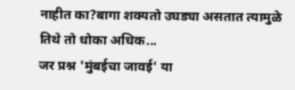नाहीत का?बागा शक्यतो उघड्या असतात त्यामुळे तिथे तो धोका अधिक...
जर प्रश्न 'मुंबईचा जावई' या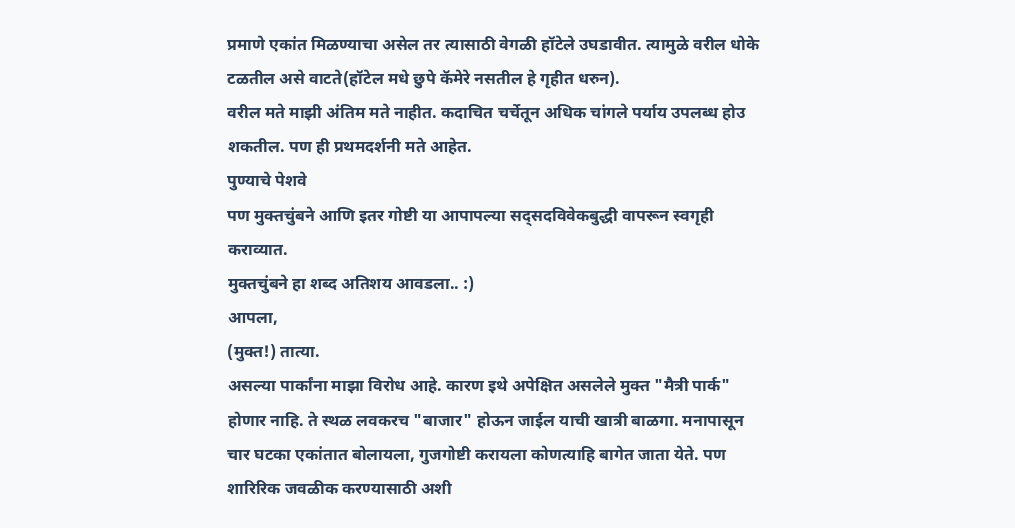प्रमाणे एकांत मिळण्याचा असेल तर त्यासाठी वेगळी हॉटेले उघडावीत. त्यामुळे वरील धोके टळतील असे वाटते(हॉटेल मधे छुपे कॅमेरे नसतील हे गृहीत धरुन).
वरील मते माझी अंतिम मते नाहीत. कदाचित चर्चेतून अधिक चांगले पर्याय उपलब्ध होउ शकतील. पण ही प्रथमदर्शनी मते आहेत.
पुण्याचे पेशवे
पण मुक्तचुंबने आणि इतर गोष्टी या आपापल्या सद्सदविवेकबुद्धी वापरून स्वगृही कराव्यात.
मुक्तचुंबने हा शब्द अतिशय आवडला.. :)
आपला,
(मुक्त!) तात्या.
असल्या पार्कांना माझा विरोध आहे. कारण इथे अपेक्षित असलेले मुक्त "मैत्री पार्क" होणार नाहि. ते स्थळ लवकरच "बाजार" होऊन जाईल याची खात्री बाळगा. मनापासून चार घटका एकांतात बोलायला, गुजगोष्टी करायला कोणत्याहि बागेत जाता येते. पण शारिरिक जवळीक करण्यासाठी अशी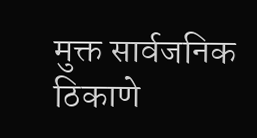मुक्त सार्वजनिक ठिकाणे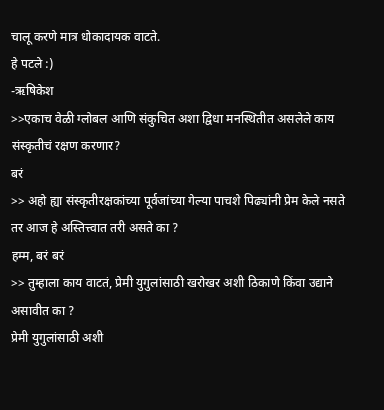चालू करणे मात्र धोकादायक वाटते.
हे पटले :)
-ऋषिकेश
>>एकाच वेळी ग्लोबल आणि संकुचित अशा द्विधा मनस्थितीत असलेले काय संस्कृतीचं रक्षण करणार?
बरं
>> अहो ह्या संस्कृतीरक्षकांच्या पूर्वजांच्या गेल्या पाचशे पिढ्यांनी प्रेम केले नसते तर आज हे अस्तित्त्वात तरी असते का ?
हम्म, बरं बरं
>> तुम्हाला काय वाटतं, प्रेमी युगुलांसाठी खरोखर अशी ठिकाणे किंवा उद्याने असावीत का ?
प्रेमी युगुलांसाठी अशी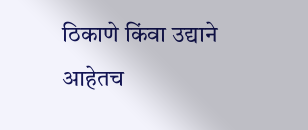ठिकाणे किंवा उद्याने आहेतच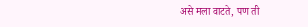असे मला वाटते, पण ती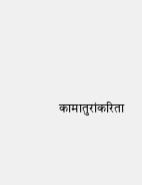कामातुरांकरिता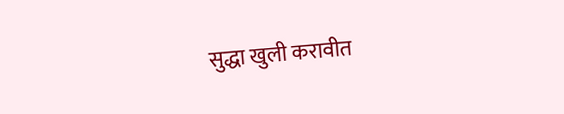सुद्धा खुली करावीत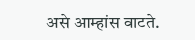असे आम्हांस वाटते.